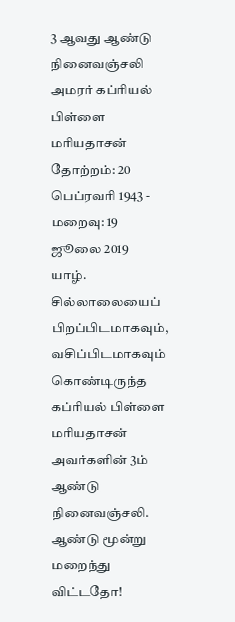3 ஆவது ஆண்டு நினைவஞ்சலி
அமரர் கப்ரியல் பிள்ளை மரியதாசன்
தோற்றம்: 20 பெப்ரவரி 1943 - மறைவு: 19 ஜூலை 2019
யாழ். சில்லாலையைப் பிறப்பிடமாகவும், வசிப்பிடமாகவும் கொண்டிருந்த கப்ரியல் பிள்ளை மரியதாசன் அவர்களின் 3ம் ஆண்டு நினைவஞ்சலி.
ஆண்டு மூன்று
மறைந்து விட்டதோ!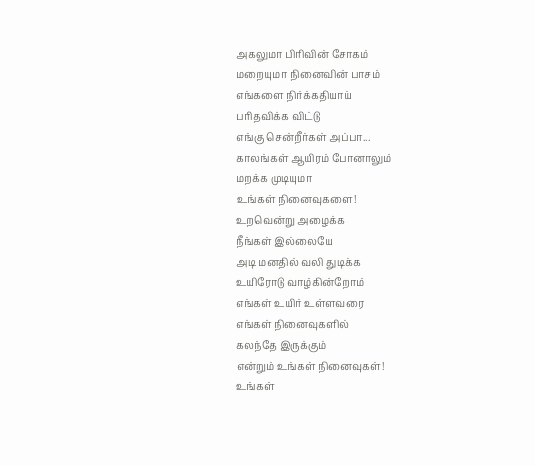அகலுமா பிரிவின் சோகம்
மறையுமா நினைவின் பாசம்
எங்களை நிர்க்கதியாய்
பரிதவிக்க விட்டு
எங்கு சென்றீர்கள் அப்பா...
காலங்கள் ஆயிரம் போனாலும்
மறக்க முடியுமா
உங்கள் நினைவுகளை!
உறவென்று அழைக்க
நீங்கள் இல்லையே
அடி மனதில் வலி துடிக்க
உயிரோடு வாழ்கின்றோம்
எங்கள் உயிர் உள்ளவரை
எங்கள் நினைவுகளில்
கலந்தே இருக்கும்
என்றும் உங்கள் நினைவுகள்!
உங்கள்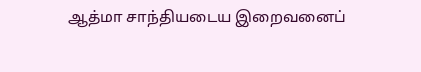ஆத்மா சாந்தியடைய இறைவனைப்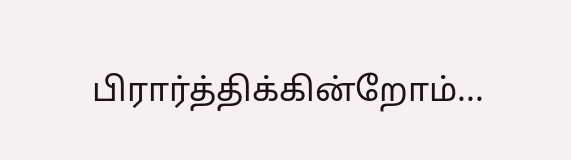பிரார்த்திக்கின்றோம்...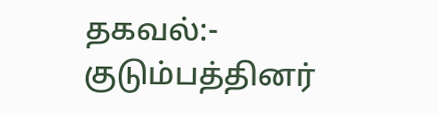தகவல்:- குடும்பத்தினர்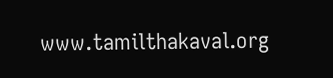www.tamilthakaval.org